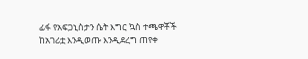ፊፋ የአፍጋኒስታን ሴት እግር ኳስ ተጫዋቾች ከአገሪቷ እንዲወጡ እንዲደረግ ጠየቀ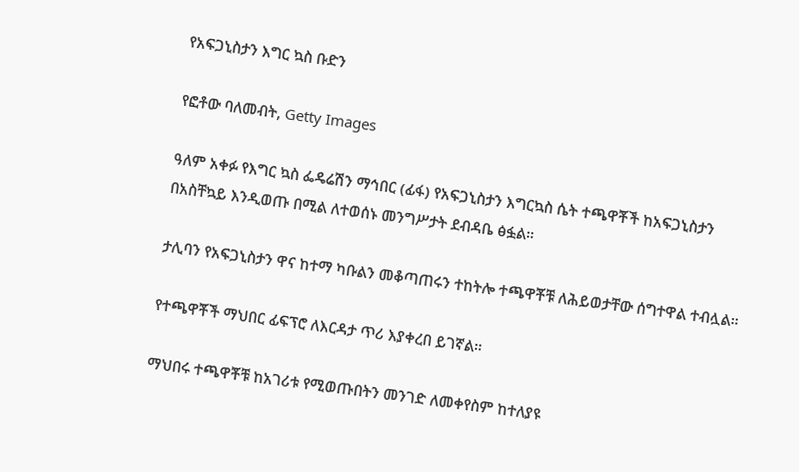የአፍጋኒስታን እግር ኳስ ቡድን

የፎቶው ባለመብት, Getty Images

ዓለም አቀፉ የእግር ኳስ ፌዴሬሽን ማኅበር (ፊፋ) የአፍጋኒስታን እግርኳስ ሴት ተጫዋቾች ከአፍጋኒስታን በአስቸኳይ እንዲወጡ በሚል ለተወሰኑ መንግሥታት ደብዳቤ ፅፏል።

ታሊባን የአፍጋኒስታን ዋና ከተማ ካቡልን መቆጣጠሩን ተከትሎ ተጫዋቾቹ ለሕይወታቸው ሰግተዋል ተብሏል።

የተጫዋቾች ማህበር ፊፍፕሮ ለእርዳታ ጥሪ እያቀረበ ይገኛል።

ማህበሩ ተጫዋቾቹ ከአገሪቱ የሚወጡበትን መንገድ ለመቀየስም ከተለያዩ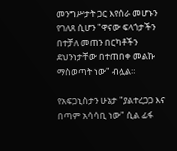መንግሥታት ጋር እየሰራ መሆኑን የገለጸ ሲሆን "ዋናው ፍላጎታችን በተቻለ መጠን በርካቶችን ደህንነታቸው በተጠበቀ መልኩ ማስወጣት ነው" ብሏል።

የአፍጋኒስታን ሁኔታ "ያልተረጋጋ እና በጣም አሳሳቢ ነው" ሲል ፊፋ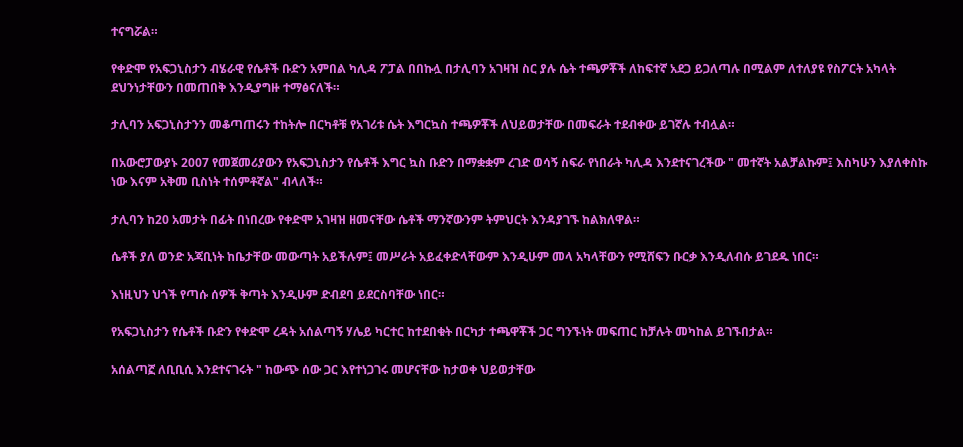ተናግሯል።

የቀድሞ የአፍጋኒስታን ብሄራዊ የሴቶች ቡድን አምበል ካሊዳ ፖፓል በበኩሏ በታሊባን አገዛዝ ስር ያሉ ሴት ተጫዎቾች ለከፍተኛ አደጋ ይጋለጣሉ በሚልም ለተለያዩ የስፖርት አካላት ደህንነታቸውን በመጠበቅ እንዲያግዙ ተማፅናለች።

ታሊባን አፍጋኒስታንን መቆጣጠሩን ተከትሎ በርካቶቹ የአገሪቱ ሴት እግርኳስ ተጫዎቾች ለህይወታቸው በመፍራት ተደብቀው ይገኛሉ ተብሏል።

በአውሮፓውያኑ 2007 የመጀመሪያውን የአፍጋኒስታን የሴቶች እግር ኳስ ቡድን በማቋቋም ረገድ ወሳኝ ስፍራ የነበራት ካሊዳ እንደተናገረችው " መተኛት አልቻልኩም፤ እስካሁን እያለቀስኩ ነው እናም አቅመ ቢስነት ተሰምቶኛል" ብላለች።

ታሊባን ከ20 አመታት በፊት በነበረው የቀድሞ አገዛዝ ዘመናቸው ሴቶች ማንኛውንም ትምህርት እንዳያገኙ ከልክለዋል።

ሴቶች ያለ ወንድ አጃቢነት ከቤታቸው መውጣት አይችሉም፤ መሥራት አይፈቀድላቸውም እንዲሁም መላ አካላቸውን የሚሸፍን ቡርቃ እንዲለብሱ ይገደዱ ነበር።

እነዚህን ህጎች የጣሱ ሰዎች ቅጣት እንዲሁም ድብደባ ይደርስባቸው ነበር።

የአፍጋኒስታን የሴቶች ቡድን የቀድሞ ረዳት አሰልጣኝ ሃሌይ ካርተር ከተደበቁት በርካታ ተጫዋቾች ጋር ግንኙነት መፍጠር ከቻሉት መካከል ይገኙበታል።

አሰልጣኟ ለቢቢሲ እንደተናገሩት " ከውጭ ሰው ጋር እየተነጋገሩ መሆናቸው ከታወቀ ህይወታቸው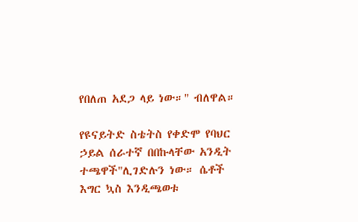የበለጠ አደጋ ላይ ነው።" ብለዋል።

የዩናይትድ ስቴትስ የቀድሞ የባህር ኃይል ሰራተኛ በበኩላቸው አንዲት ተጫዋች"ሊገድሉን ነው። ሴቶች እግር ኳስ እንዲጫወቱ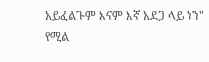አይፈልጉም እናም እኛ አደጋ ላይ ነን" የሚል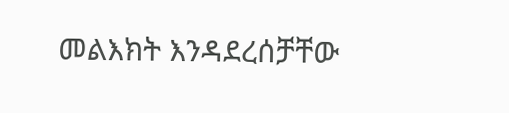መልእክት እንዳደረሰቻቸው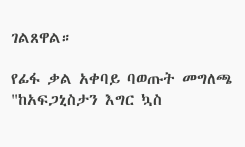ገልጸዋል።

የፊፋ ቃል አቀባይ ባወጡት መግለጫ "ከአፍጋኒስታን እግር ኳስ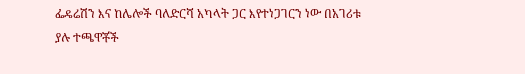ፌዴሬሽን እና ከሌሎች ባለድርሻ አካላት ጋር እየተነጋገርን ነው በአገሪቱ ያሉ ተጫዋቾች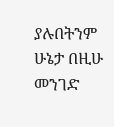ያሉበትንም ሁኔታ በዚሁ መንገድ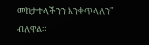መከታተላችንን እንቀጥላለን" ብለዋል።